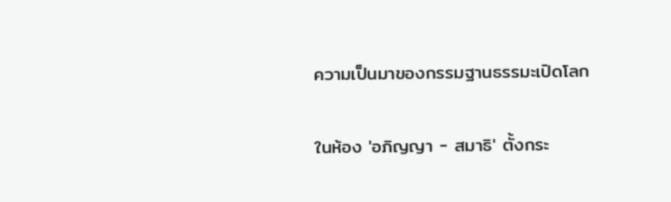ความเป็นมาของกรรมฐานธรรมะเปิดโลก

ในห้อง 'อภิญญา - สมาธิ' ตั้งกระ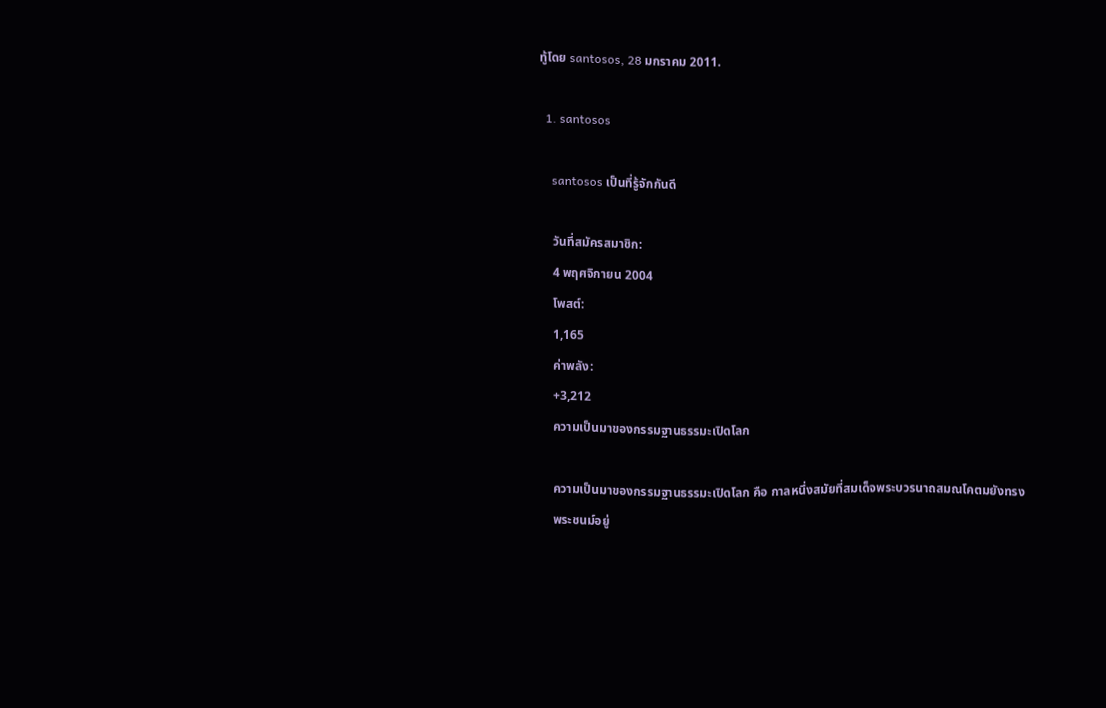ทู้โดย santosos, 28 มกราคม 2011.

  1. santosos

    santosos เป็นที่รู้จักกันดี

    วันที่สมัครสมาชิก:
    4 พฤศจิกายน 2004
    โพสต์:
    1,165
    ค่าพลัง:
    +3,212
    ความเป็นมาของกรรมฐานธรรมะเปิดโลก

    ความเป็นมาของกรรมฐานธรรมะเปิดโลก คือ กาลหนึ่งสมัยที่สมเด็จพระบวรนาถสมณโคตมยังทรง
    พระชนม์อยู่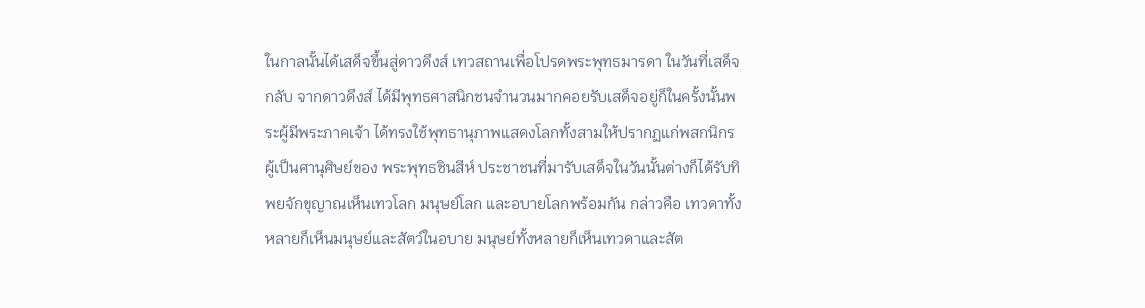ในกาลนั้นได้เสด็จขึ้นสู่ดาวดึงส์ เทวสถานเพื่อโปรดพระพุทธมารดา ในวันที่เสด็จกลับ จากดาวดึงส์ ได้มีพุทธศาสนิกชนจำนวนมากคอยรับเสด็จอยู่ก็ในครั้งนั้นพระผู้มีพระภาคเจ้า ได้ทรงใช้พุทธานุภาพแสดงโลกทั้งสามให้ปรากฏแก่พสกนิกรผู้เป็นศานุศิษย์ของ พระพุทธชินสีห์ ประชาชนที่มารับเสด็จในวันนั้นต่างก็ได้รับทิพยจักขุญาณเห็นเทวโลก มนุษย์โลก และอบายโลกพร้อมกัน กล่าวคือ เทวดาทั้งหลายก็เห็นมนุษย์และสัตว์ในอบาย มนุษย์ทั้งหลายก็เห็นเทวดาและสัต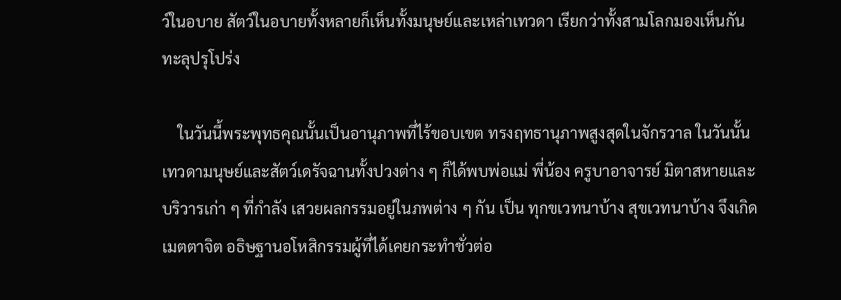ว์ในอบาย สัตว์ในอบายทั้งหลายก็เห็นทั้งมนุษย์และเหล่าเทวดา เรียกว่าทั้งสามโลกมองเห็นกันทะลุปรุโปร่ง

    ในวันนี้พระพุทธคุณนั้นเป็นอานุภาพที่ไร้ขอบเขต ทรงฤทธานุภาพสูงสุดในจักรวาล ในวันนั้นเทวดามนุษย์และสัตว์เดรัจฉานทั้งปวงต่าง ๆ ก็ได้พบพ่อแม่ พี่น้อง ครูบาอาจารย์ มิตาสหายและบริวารเก่า ๆ ที่กำลัง เสวยผลกรรมอยู่ในภพต่าง ๆ กัน เป็น ทุกขเวทนาบ้าง สุขเวทนาบ้าง จึงเกิดเมตตาจิต อธิษฐานอโหสิกรรมผู้ที่ได้เคยกระทำชั่วต่อ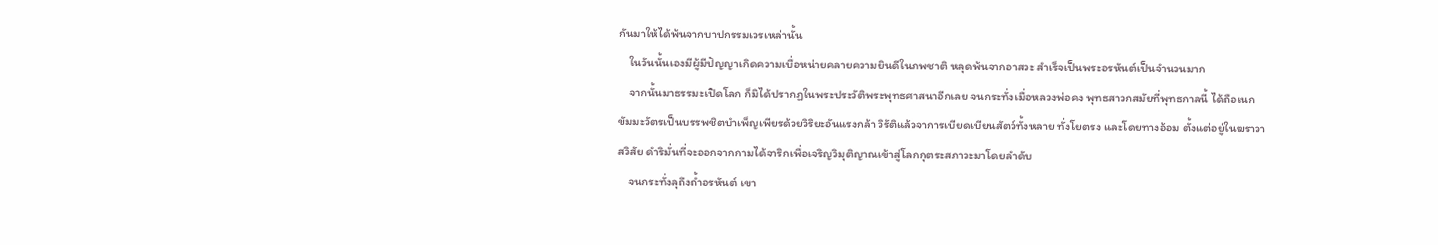กันมาให้ได้พ้นจากบาปกรรมเวรเหล่านั้น
    ในวันนั้นเองมีผู้มีปัญญาเกิดความเบื่อหน่ายคลายความยินดีในภพชาติ หลุดพ้นจากอาสวะ สำเร็จเป็นพระอรหันต์เป็นจำนวนมาก
    จากนั้นมาธรรมะเปิดโลก ก็มิได้ปรากฏในพระประวัติพระพุทธศาสนาอีกเลย จนกระทั่งเมื่อหลวงพ่อคง พุทธสาวกสมัยที่พุทธกาลนี้ ได้ถือเนกขัมมะวัตรเป็นบรรพชิตบำเพ็ญเพียรด้วยวิริยะอันแรงกล้า วิรัติแล้วจาการเบียดเบียนสัตว์ทั้งหลาย ทั่งโยตรง และโดยทางอ้อม ตั้งแต่อยู่ในฆราวาสวิสัย ดำริมั่นที่จะออกจากกามได้จาริกเพื่อเจริญวิมุติญาณเข้าสู่โลกกุตระสภาวะมาโดยลำดับ
    จนกระทั่งลุถึงถ้ำอรหันต์ เขา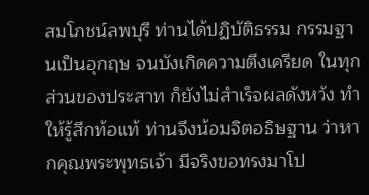สมโภชน์ลพบุรี ท่านได้ปฏิบัติธรรม กรรมฐานเป็นอุกฤษ จนบังเกิดความตึงเครียด ในทุกส่วนของประสาท ก็ยังไม่สำเร็จผลดังหวัง ทำให้รู้สึกท้อแท้ ท่านจึงน้อมจิตอธิษฐาน ว่าหากคุณพระพุทธเจ้า มีจริงขอทรงมาโป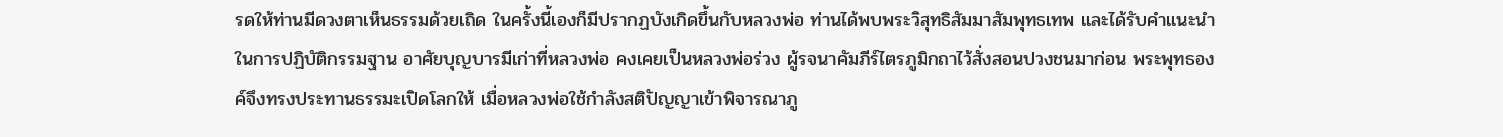รดให้ท่านมีดวงตาเห็นธรรมด้วยเถิด ในครั้งนี้เองก็มีปรากฏบังเกิดขึ้นกับหลวงพ่อ ท่านได้พบพระวิสุทธิสัมมาสัมพุทธเทพ และได้รับคำแนะนำในการปฏิบัติกรรมฐาน อาศัยบุญบารมีเก่าที่หลวงพ่อ คงเคยเป็นหลวงพ่อร่วง ผู้รจนาคัมภีร์ไตรภูมิกถาไว้สั่งสอนปวงชนมาก่อน พระพุทธองค์จึงทรงประทานธรรมะเปิดโลกให้ เมื่อหลวงพ่อใช้กำลังสติปัญญาเข้าพิจารณาภู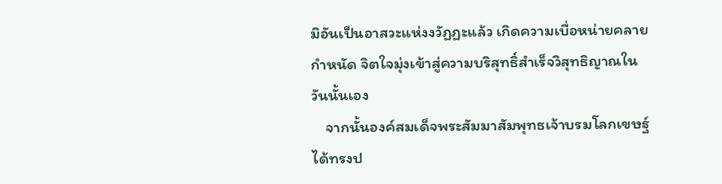มิอันเป็นอาสวะแห่งงวัฏฏะแล้ว เกิดความเบื่อหน่ายคลายกำหนัด จิตใจมุ่งเข้าสู่ความบริสุทธิ์สำเร็จวิสุทธิญาณในวันนั้นเอง
    จากนั้นองค์สมเด็จพระสัมมาสัมพุทธเจ้าบรมโลกเขษฐ์ได้ทรงป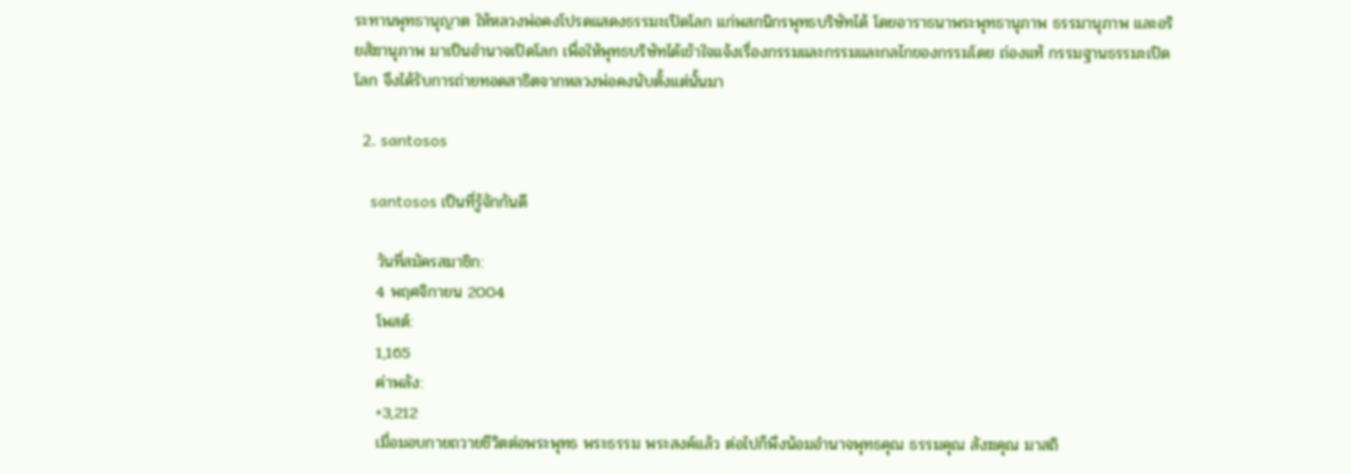ระทานพุทธานุญาต ให้หลวงพ่อคงโปรดแสดงธรรมะเปิดโลก แก่พสกนิกรพุทธบริษัทได้ โดยอาราธนาพระพุทธานุภาพ ธรรมานุภาพ และอริยสัฆานุภาพ มาเป็นอำนาจเปิดโลก เพื่อให้พุทธบริษัทได้เข้าใจแจ้งเรื่องกรรมและกรรมและกลไกของกรรมโดย ถ่องแท้ กรรมฐานธรรมะเปิดโลก จึงได้รับการถ่ายทอดสาธิตจากหลวงพ่อคงนับตั้งแต่นั้นมา

  2. santosos

    santosos เป็นที่รู้จักกันดี

    วันที่สมัครสมาชิก:
    4 พฤศจิกายน 2004
    โพสต์:
    1,165
    ค่าพลัง:
    +3,212
    เมื่อมอบกายถวายชีวิตต่อพระพุทธ พระธรรม พระสงค์แล้ว ต่อไปก็พึงน้อมอำนาจพุทธคุณ ธรรมคุณ สังฆคุณ มาสถิ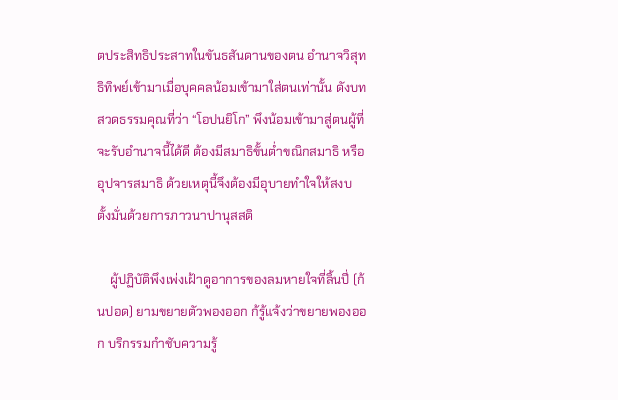ตประสิทธิประสาทในขันธสันดานของตน อำนาจวิสุทธิทิพย์เข้ามาเมื่อบุคคลน้อมเข้ามาใส่ตนเท่านั้น ดังบทสวดธรรมคุณที่ว่า “โอปนยิโก” พึงน้อมเข้ามาสู่ตนผู้ที่จะรับอำนาจนี้ได้ดี ต้องมีสมาธิขั้นต่ำขณิกสมาธิ หรืออุปจารสมาธิ ด้วยเหตุนี้จึงต้องมีอุบายทำใจให้สงบ ตั้งมั่นด้วยการภาวนาปานุสสติ

    ผู้ปฏิบัติพึงเพ่งเฝ้าดูอาการของลมหายใจที่ลิ้นปี่ (ก้นปอด) ยามขยายตัวพองออก ก้รู้แจ้งว่าขยายพองออก บริกรรมกำชับความรู้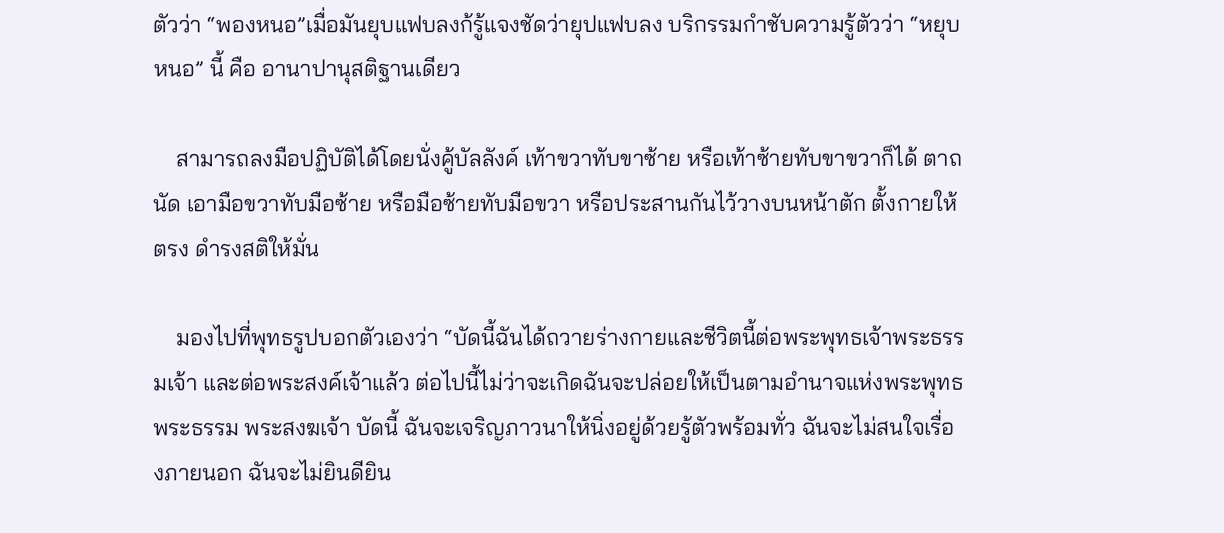ตัวว่า “พองหนอ”เมื่อมันยุบแฟบลงก้รู้แจงชัดว่ายุปแฟบลง บริกรรมกำชับความรู้ตัวว่า “หยุบหนอ” นี้ คือ อานาปานุสติฐานเดียว

    สามารถลงมือปฏิบัติได้โดยนั่งคู้บัลลังค์ เท้าขวาทับขาซ้าย หรือเท้าซ้ายทับขาขวาก็ได้ ตาถนัด เอามือขวาทับมือซ้าย หรือมือซ้ายทับมือขวา หรือประสานกันไว้วางบนหน้าตัก ตั้งกายให้ตรง ดำรงสติให้มั่น

    มองไปที่พุทธรูปบอกตัวเองว่า “บัดนี้ฉันได้ถวายร่างกายและชีวิตนี้ต่อพระพุทธเจ้าพระธรรมเจ้า และต่อพระสงค์เจ้าแล้ว ต่อไปนี้ไม่ว่าจะเกิดฉันจะปล่อยให้เป็นตามอำนาจแห่งพระพุทธ พระธรรม พระสงฆเจ้า บัดนี้ ฉันจะเจริญภาวนาให้นิ่งอยู่ด้วยรู้ตัวพร้อมทั่ว ฉันจะไม่สนใจเรื่องภายนอก ฉันจะไม่ยินดียิน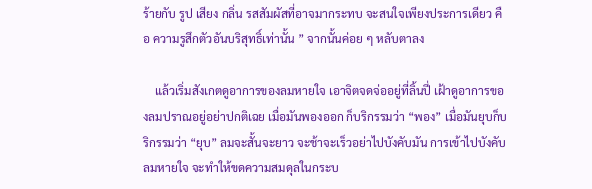ร้ายกับ รูป เสียง กลิ่น รสสัมผัสที่อาจมากระทบ จะสนใจเพียงประการเดียว คือ ความรูสึกตัวอันบริสุทธิ์เท่านั้น ” จากนั้นค่อย ๆ หลับตาลง

    แล้วเริ่มสังเกตดูอาการของลมหายใจ เอาจิตจดจ่ออยู่ที่ลิ้นปี่ เฝ้าดูอาการของลมปราณอยู่อย่าปกติเฉย เมื่อมันพองออก ก็บริกรรมว่า “พอง” เมื่อมันยุบก็บริกรรมว่า “ยุบ” ลมจะสั้นจะยาว จะช้าจะเร็วอย่าไปบังคับมัน การเข้าไปบังคับลมหายใจ จะทำให้ขดความสมดุลในกระบ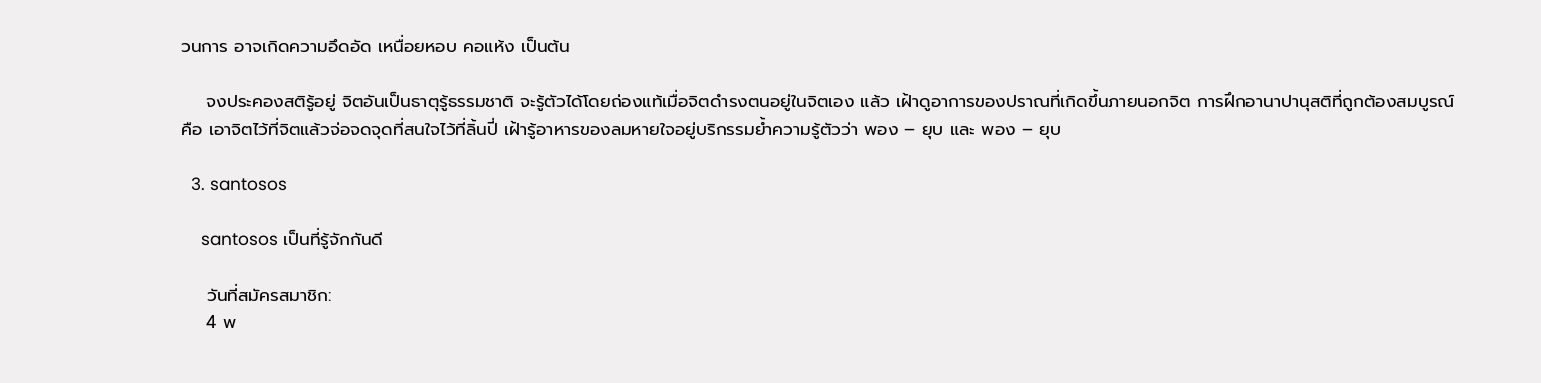วนการ อาจเกิดความอึดอัด เหนื่อยหอบ คอแห้ง เป็นต้น

    จงประคองสติรู้อยู่ จิตอันเป็นธาตุรู้ธรรมชาติ จะรู้ตัวได้โดยถ่องแท้เมื่อจิตดำรงตนอยู่ในจิตเอง แล้ว เฝ้าดูอาการของปราณที่เกิดขึ้นภายนอกจิต การฝึกอานาปานุสติที่ถูกต้องสมบูรณ์คือ เอาจิตไว้ที่จิตแล้วจ่อจดจุดที่สนใจไว้ที่ลิ้นปี่ เฝ้ารู้อาหารของลมหายใจอยู่บริกรรมย้ำความรู้ตัวว่า พอง – ยุบ และ พอง – ยุบ

  3. santosos

    santosos เป็นที่รู้จักกันดี

    วันที่สมัครสมาชิก:
    4 พ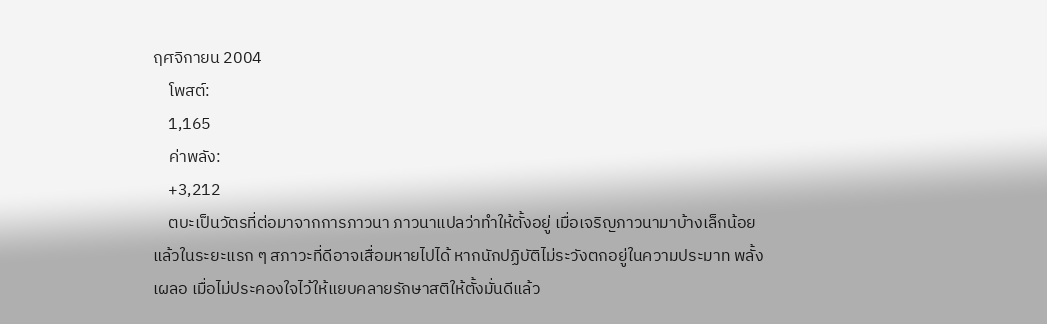ฤศจิกายน 2004
    โพสต์:
    1,165
    ค่าพลัง:
    +3,212
    ตบะเป็นวัตรที่ต่อมาจากการภาวนา ภาวนาแปลว่าทำให้ตั้งอยู่ เมื่อเจริญภาวนามาบ้างเล็กน้อยแล้วในระยะแรก ๆ สภาวะที่ดีอาจเสื่อมหายไปได้ หากนักปฏิบัติไม่ระวังตกอยู่ในความประมาท พลั้งเผลอ เมื่อไม่ประคองใจไว้ให้แยบคลายรักษาสติให้ตั้งมั่นดีแล้ว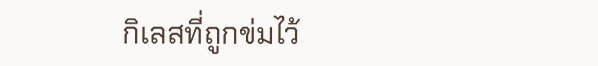กิเลสที่ถูกข่มไว้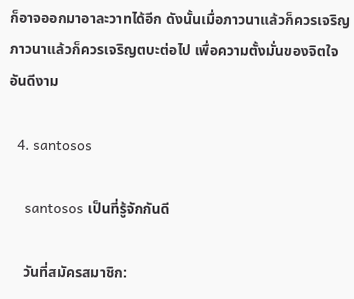ก็อาจออกมาอาละวาทได้อีก ดังนั้นเมื่อภาวนาแล้วก็ควรเจริญภาวนาแล้วก็ควรเจริญตบะต่อไป เพื่อความตั้งมั่นของจิตใจอันดีงาม

  4. santosos

    santosos เป็นที่รู้จักกันดี

    วันที่สมัครสมาชิก: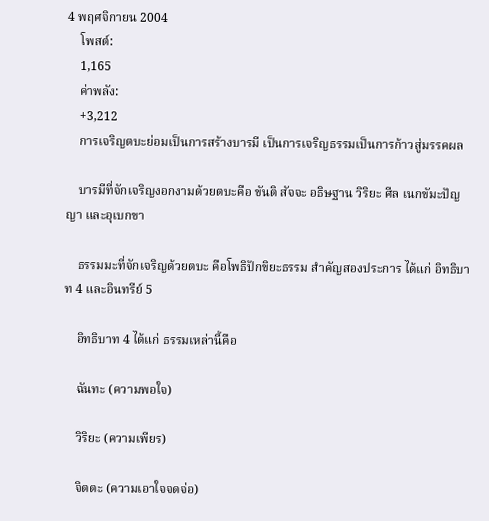4 พฤศจิกายน 2004
    โพสต์:
    1,165
    ค่าพลัง:
    +3,212
    การเจริญตบะย่อมเป็นการสร้างบารมี เป็นการเจริญธรรมเป็นการก้าวสู่มรรคผล

    บารมีที่จักเจริญงอกงามด้วยตบะคือ ขันติ สัจจะ อธิษฐาน วิริยะ ศีล เนกขัมะปัญญา และอุเบกขา

    ธรรมมะที่จักเจริญด้วยตบะ คือโพธิปักขิยะธรรม สำคัญสองประการ ได้แก่ อิทธิบาท 4 และอินทรีย์ 5

    อิทธิบาท 4 ได้แก่ ธรรมเหล่านี้คือ

    ฉันทะ (ความพอใจ)

    วิริยะ (ความเพียร)

    จิตตะ (ความเอาใจจดจ่อ)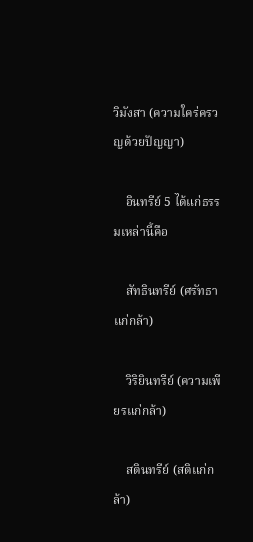วิมังสา (ความใคร่ครวญด้วยปัญญา)

    อินทรีย์ 5 ได้แก่ธรรมเหล่านี้คือ

    สัทธินทรีย์ (ศรัทธาแก่กล้า)

    วิริยินทรีย์ (ความเพียรแก่กล้า)

    สตินทรีย์ (สติแก่กล้า)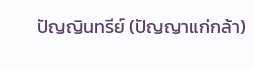ปัญญินทรีย์ (ปัญญาแก่กล้า)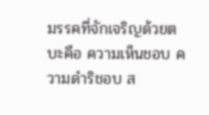มรรคที่จักเจริญด้วยตบะคือ ความเห็นชอบ ความดำริชอบ ส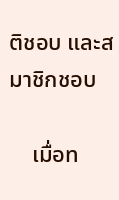ติชอบ และสมาชิกชอบ

    เมื่อท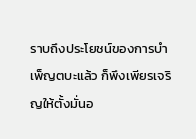ราบถึงประโยชน์ของการบำเพ็ญตบะแล้ว ก็พึงเพียรเจริญให้ตั้งมั่นอ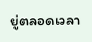ยู่ตลอดเวลา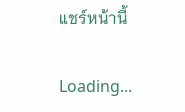แชร์หน้านี้

Loading...